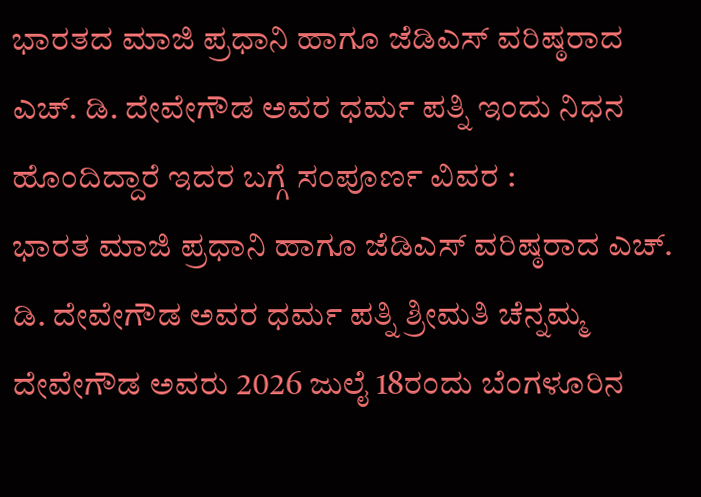ಭಾರತದ ಮಾಜಿ ಪ್ರಧಾನಿ ಹಾಗೂ ಜೆಡಿಎಸ್ ವರಿಷ್ಠರಾದ ಎಚ್. ಡಿ. ದೇವೇಗೌಡ ಅವರ ಧರ್ಮ ಪತ್ನಿ ಇಂದು ನಿಧನ ಹೊಂದಿದ್ದಾರೆ ಇದರ ಬಗ್ಗೆ ಸಂಪೂರ್ಣ ವಿವರ :
ಭಾರತ ಮಾಜಿ ಪ್ರಧಾನಿ ಹಾಗೂ ಜೆಡಿಎಸ್ ವರಿಷ್ಠರಾದ ಎಚ್. ಡಿ. ದೇವೇಗೌಡ ಅವರ ಧರ್ಮ ಪತ್ನಿ ಶ್ರೀಮತಿ ಚೆನ್ನಮ್ಮ ದೇವೇಗೌಡ ಅವರು 2026 ಜುಲೈ 18ರಂದು ಬೆಂಗಳೂರಿನ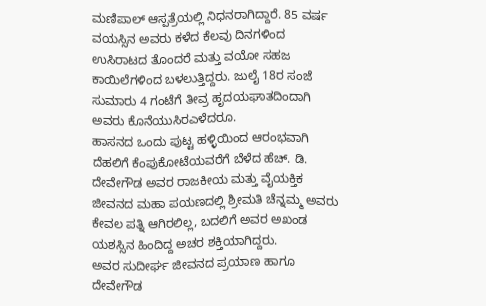ಮಣಿಪಾಲ್ ಆಸ್ಪತ್ರೆಯಲ್ಲಿ ನಿಧನರಾಗಿದ್ದಾರೆ. 85 ವರ್ಷ ವಯಸ್ಸಿನ ಅವರು ಕಳೆದ ಕೆಲವು ದಿನಗಳಿಂದ ಉಸಿರಾಟದ ತೊಂದರೆ ಮತ್ತು ವಯೋ ಸಹಜ ಕಾಯಿಲೆಗಳಿಂದ ಬಳಲುತ್ತಿದ್ದರು. ಜುಲೈ 18ರ ಸಂಜೆ ಸುಮಾರು 4 ಗಂಟೆಗೆ ತೀವ್ರ ಹೃದಯಘಾತದಿಂದಾಗಿ ಅವರು ಕೊನೆಯುಸಿರಎಳೆದರೂ.
ಹಾಸನದ ಒಂದು ಪುಟ್ಟ ಹಳ್ಳಿಯಿಂದ ಆರಂಭವಾಗಿ ದೆಹಲಿಗೆ ಕೆಂಪುಕೋಟೆಯವರೆಗೆ ಬೆಳೆದ ಹೆಚ್. ಡಿ. ದೇವೇಗೌಡ ಅವರ ರಾಜಕೀಯ ಮತ್ತು ವೈಯಕ್ತಿಕ ಜೀವನದ ಮಹಾ ಪಯಣದಲ್ಲಿ ಶ್ರೀಮತಿ ಚೆನ್ನಮ್ಮ ಅವರು ಕೇವಲ ಪತ್ನಿ ಆಗಿರಲಿಲ್ಲ, ಬದಲಿಗೆ ಅವರ ಅಖಂಡ ಯಶಸ್ಸಿನ ಹಿಂದಿದ್ದ ಅಚರ ಶಕ್ತಿಯಾಗಿದ್ದರು.
ಅವರ ಸುದೀರ್ಘ ಜೀವನದ ಪ್ರಯಾಣ ಹಾಗೂ ದೇವೇಗೌಡ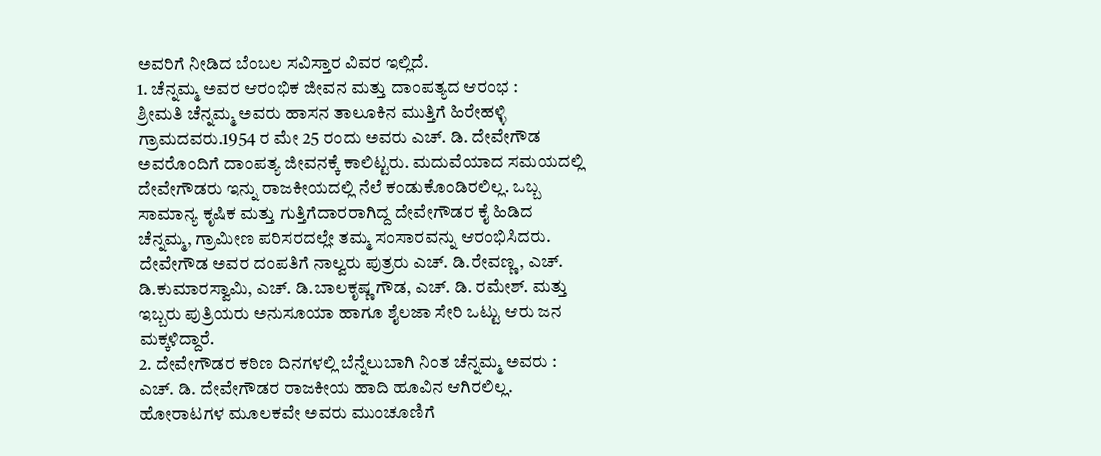ಅವರಿಗೆ ನೀಡಿದ ಬೆಂಬಲ ಸವಿಸ್ತಾರ ವಿವರ ಇಲ್ಲಿದೆ.
1. ಚೆನ್ನಮ್ಮ ಅವರ ಆರಂಭಿಕ ಜೀವನ ಮತ್ತು ದಾಂಪತ್ಯದ ಆರಂಭ :
ಶ್ರೀಮತಿ ಚೆನ್ನಮ್ಮ ಅವರು ಹಾಸನ ತಾಲೂಕಿನ ಮುತ್ತಿಗೆ ಹಿರೇಹಳ್ಳಿ ಗ್ರಾಮದವರು.1954 ರ ಮೇ 25 ರಂದು ಅವರು ಎಚ್. ಡಿ. ದೇವೇಗೌಡ ಅವರೊಂದಿಗೆ ದಾಂಪತ್ಯ ಜೀವನಕ್ಕೆ ಕಾಲಿಟ್ಟರು. ಮದುವೆಯಾದ ಸಮಯದಲ್ಲಿ ದೇವೇಗೌಡರು ಇನ್ನು ರಾಜಕೀಯದಲ್ಲಿ ನೆಲೆ ಕಂಡುಕೊಂಡಿರಲಿಲ್ಲ. ಒಬ್ಬ ಸಾಮಾನ್ಯ ಕೃಷಿಕ ಮತ್ತು ಗುತ್ತಿಗೆದಾರರಾಗಿದ್ದ ದೇವೇಗೌಡರ ಕೈ ಹಿಡಿದ ಚೆನ್ನಮ್ಮ, ಗ್ರಾಮೀಣ ಪರಿಸರದಲ್ಲೇ ತಮ್ಮ ಸಂಸಾರವನ್ನು ಆರಂಭಿಸಿದರು. ದೇವೇಗೌಡ ಅವರ ದಂಪತಿಗೆ ನಾಲ್ವರು ಪುತ್ರರು ಎಚ್. ಡಿ.ರೇವಣ್ಣ, ಎಚ್. ಡಿ.ಕುಮಾರಸ್ವಾಮಿ, ಎಚ್. ಡಿ.ಬಾಲಕೃಷ್ಣ ಗೌಡ, ಎಚ್. ಡಿ. ರಮೇಶ್. ಮತ್ತು ಇಬ್ಬರು ಪುತ್ರಿಯರು ಅನುಸೂಯಾ ಹಾಗೂ ಶೈಲಜಾ ಸೇರಿ ಒಟ್ಟು ಆರು ಜನ ಮಕ್ಕಳಿದ್ದಾರೆ.
2. ದೇವೇಗೌಡರ ಕಠಿಣ ದಿನಗಳಲ್ಲಿ ಬೆನ್ನೆಲುಬಾಗಿ ನಿಂತ ಚೆನ್ನಮ್ಮ ಅವರು :
ಎಚ್. ಡಿ. ದೇವೇಗೌಡರ ರಾಜಕೀಯ ಹಾದಿ ಹೂವಿನ ಆಗಿರಲಿಲ್ಲ. ಹೋರಾಟಗಳ ಮೂಲಕವೇ ಅವರು ಮುಂಚೂಣಿಗೆ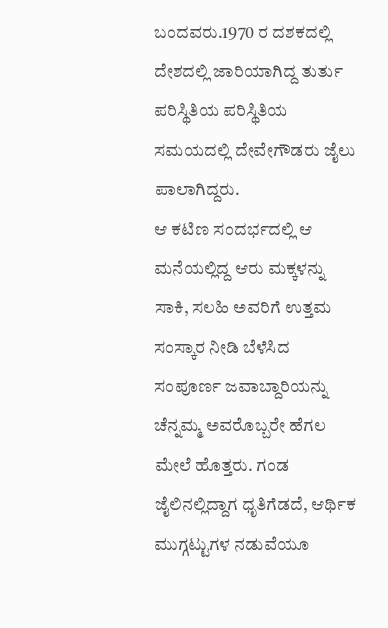ಬಂದವರು.1970 ರ ದಶಕದಲ್ಲಿ ದೇಶದಲ್ಲಿ ಜಾರಿಯಾಗಿದ್ದ ತುರ್ತು ಪರಿಸ್ಥಿತಿಯ ಪರಿಸ್ಥಿತಿಯ ಸಮಯದಲ್ಲಿ ದೇವೇಗೌಡರು ಜೈಲು ಪಾಲಾಗಿದ್ದರು.
ಆ ಕಟಿಣ ಸಂದರ್ಭದಲ್ಲಿ ಆ ಮನೆಯಲ್ಲಿದ್ದ ಆರು ಮಕ್ಕಳನ್ನು ಸಾಕಿ, ಸಲಹಿ ಅವರಿಗೆ ಉತ್ತಮ ಸಂಸ್ಕಾರ ನೀಡಿ ಬೆಳೆಸಿದ ಸಂಪೂರ್ಣ ಜವಾಬ್ದಾರಿಯನ್ನು ಚೆನ್ನಮ್ಮ ಅವರೊಬ್ಬರೇ ಹೆಗಲ ಮೇಲೆ ಹೊತ್ತರು. ಗಂಡ ಜೈಲಿನಲ್ಲಿದ್ದಾಗ ಧೃತಿಗೆಡದೆ, ಆರ್ಥಿಕ ಮುಗ್ಗಟ್ಟುಗಳ ನಡುವೆಯೂ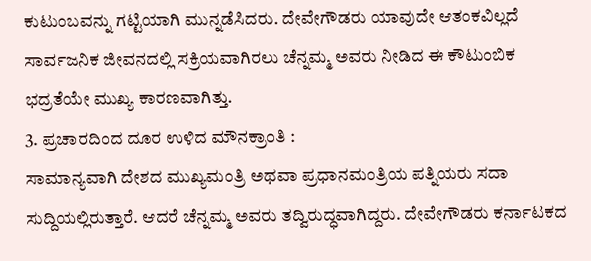ಕುಟುಂಬವನ್ನು ಗಟ್ಟಿಯಾಗಿ ಮುನ್ನಡೆಸಿದರು. ದೇವೇಗೌಡರು ಯಾವುದೇ ಆತಂಕವಿಲ್ಲದೆ ಸಾರ್ವಜನಿಕ ಜೀವನದಲ್ಲಿ ಸಕ್ರಿಯವಾಗಿರಲು ಚೆನ್ನಮ್ಮ ಅವರು ನೀಡಿದ ಈ ಕೌಟುಂಬಿಕ ಭದ್ರತೆಯೇ ಮುಖ್ಯ ಕಾರಣವಾಗಿತ್ತು.
3. ಪ್ರಚಾರದಿಂದ ದೂರ ಉಳಿದ ಮೌನಕ್ರಾಂತಿ :
ಸಾಮಾನ್ಯವಾಗಿ ದೇಶದ ಮುಖ್ಯಮಂತ್ರಿ ಅಥವಾ ಪ್ರಧಾನಮಂತ್ರಿಯ ಪತ್ನಿಯರು ಸದಾ ಸುದ್ದಿಯಲ್ಲಿರುತ್ತಾರೆ. ಆದರೆ ಚೆನ್ನಮ್ಮ ಅವರು ತದ್ವಿರುದ್ಧವಾಗಿದ್ದರು. ದೇವೇಗೌಡರು ಕರ್ನಾಟಕದ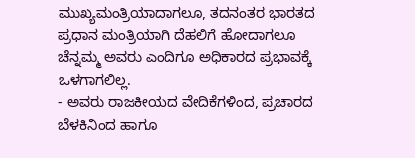ಮುಖ್ಯಮಂತ್ರಿಯಾದಾಗಲೂ, ತದನಂತರ ಭಾರತದ ಪ್ರಧಾನ ಮಂತ್ರಿಯಾಗಿ ದೆಹಲಿಗೆ ಹೋದಾಗಲೂ ಚೆನ್ನಮ್ಮ ಅವರು ಎಂದಿಗೂ ಅಧಿಕಾರದ ಪ್ರಭಾವಕ್ಕೆ ಒಳಗಾಗಲಿಲ್ಲ.
- ಅವರು ರಾಜಕೀಯದ ವೇದಿಕೆಗಳಿಂದ, ಪ್ರಚಾರದ ಬೆಳಕಿನಿಂದ ಹಾಗೂ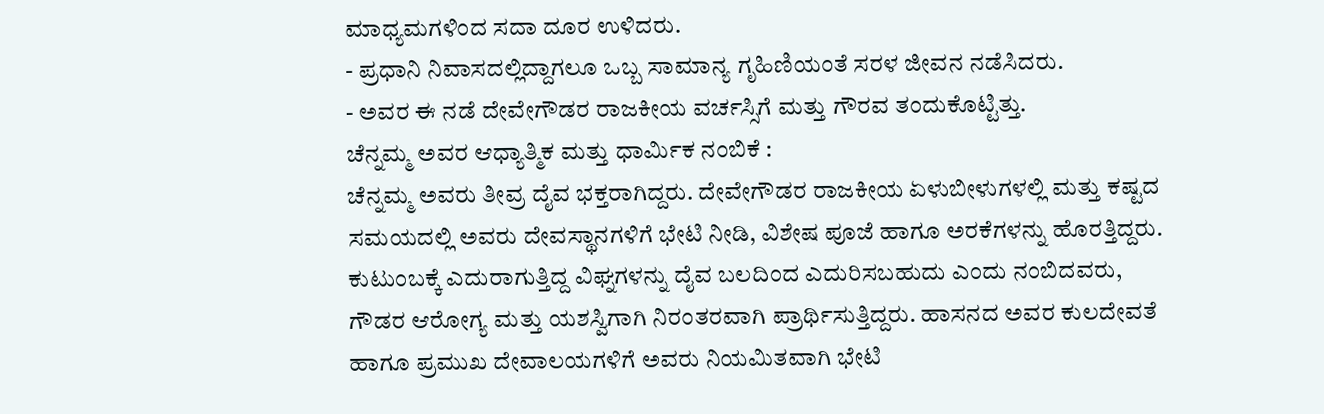ಮಾಧ್ಯಮಗಳಿಂದ ಸದಾ ದೂರ ಉಳಿದರು.
- ಪ್ರಧಾನಿ ನಿವಾಸದಲ್ಲಿದ್ದಾಗಲೂ ಒಬ್ಬ ಸಾಮಾನ್ಯ ಗೃಹಿಣಿಯಂತೆ ಸರಳ ಜೀವನ ನಡೆಸಿದರು.
- ಅವರ ಈ ನಡೆ ದೇವೇಗೌಡರ ರಾಜಕೀಯ ವರ್ಚಸ್ಸಿಗೆ ಮತ್ತು ಗೌರವ ತಂದುಕೊಟ್ಟಿತ್ತು.
ಚೆನ್ನಮ್ಮ ಅವರ ಆಧ್ಯಾತ್ಮಿಕ ಮತ್ತು ಧಾರ್ಮಿಕ ನಂಬಿಕೆ :
ಚೆನ್ನಮ್ಮ ಅವರು ತೀವ್ರ ದೈವ ಭಕ್ತರಾಗಿದ್ದರು. ದೇವೇಗೌಡರ ರಾಜಕೀಯ ಏಳುಬೀಳುಗಳಲ್ಲಿ ಮತ್ತು ಕಷ್ಟದ ಸಮಯದಲ್ಲಿ ಅವರು ದೇವಸ್ಥಾನಗಳಿಗೆ ಭೇಟಿ ನೀಡಿ, ವಿಶೇಷ ಪೂಜೆ ಹಾಗೂ ಅರಕೆಗಳನ್ನು ಹೊರತ್ತಿದ್ದರು. ಕುಟುಂಬಕ್ಕೆ ಎದುರಾಗುತ್ತಿದ್ದ ವಿಘ್ನಗಳನ್ನು ದೈವ ಬಲದಿಂದ ಎದುರಿಸಬಹುದು ಎಂದು ನಂಬಿದವರು, ಗೌಡರ ಆರೋಗ್ಯ ಮತ್ತು ಯಶಸ್ವಿಗಾಗಿ ನಿರಂತರವಾಗಿ ಪ್ರಾರ್ಥಿಸುತ್ತಿದ್ದರು. ಹಾಸನದ ಅವರ ಕುಲದೇವತೆ ಹಾಗೂ ಪ್ರಮುಖ ದೇವಾಲಯಗಳಿಗೆ ಅವರು ನಿಯಮಿತವಾಗಿ ಭೇಟಿ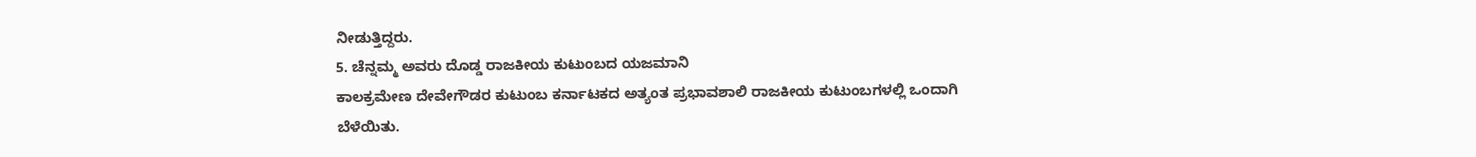ನೀಡುತ್ತಿದ್ದರು.
5. ಚೆನ್ನಮ್ಮ ಅವರು ದೊಡ್ಡ ರಾಜಕೀಯ ಕುಟುಂಬದ ಯಜಮಾನಿ
ಕಾಲಕ್ರಮೇಣ ದೇವೇಗೌಡರ ಕುಟುಂಬ ಕರ್ನಾಟಕದ ಅತ್ಯಂತ ಪ್ರಭಾವಶಾಲಿ ರಾಜಕೀಯ ಕುಟುಂಬಗಳಲ್ಲಿ ಒಂದಾಗಿ ಬೆಳೆಯಿತು.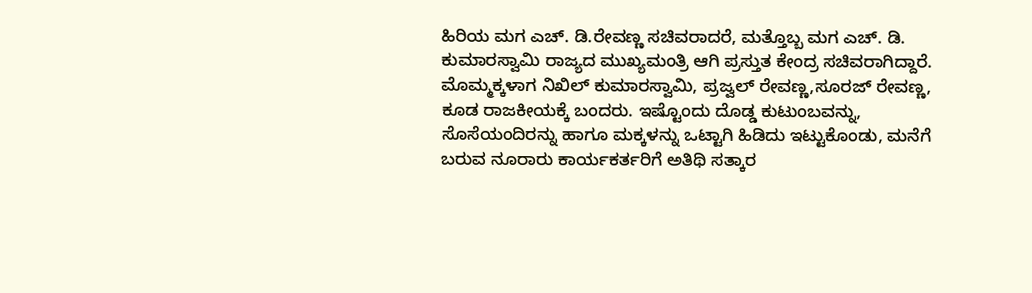ಹಿರಿಯ ಮಗ ಎಚ್. ಡಿ.ರೇವಣ್ಣ ಸಚಿವರಾದರೆ, ಮತ್ತೊಬ್ಬ ಮಗ ಎಚ್. ಡಿ. ಕುಮಾರಸ್ವಾಮಿ ರಾಜ್ಯದ ಮುಖ್ಯಮಂತ್ರಿ ಆಗಿ ಪ್ರಸ್ತುತ ಕೇಂದ್ರ ಸಚಿವರಾಗಿದ್ದಾರೆ. ಮೊಮ್ಮಕ್ಕಳಾಗ ನಿಖಿಲ್ ಕುಮಾರಸ್ವಾಮಿ, ಪ್ರಜ್ವಲ್ ರೇವಣ್ಣ,ಸೂರಜ್ ರೇವಣ್ಣ, ಕೂಡ ರಾಜಕೀಯಕ್ಕೆ ಬಂದರು. ಇಷ್ಟೊಂದು ದೊಡ್ಡ ಕುಟುಂಬವನ್ನು, ಸೊಸೆಯಂದಿರನ್ನು ಹಾಗೂ ಮಕ್ಕಳನ್ನು ಒಟ್ಟಾಗಿ ಹಿಡಿದು ಇಟ್ಟುಕೊಂಡು, ಮನೆಗೆ ಬರುವ ನೂರಾರು ಕಾರ್ಯಕರ್ತರಿಗೆ ಅತಿಥಿ ಸತ್ಕಾರ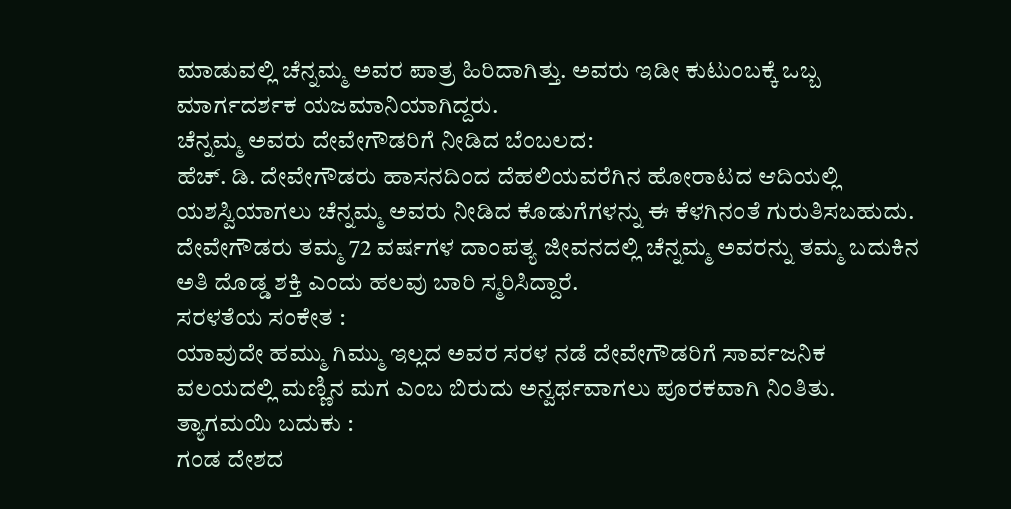ಮಾಡುವಲ್ಲಿ ಚೆನ್ನಮ್ಮ ಅವರ ಪಾತ್ರ ಹಿರಿದಾಗಿತ್ತು. ಅವರು ಇಡೀ ಕುಟುಂಬಕ್ಕೆ ಒಬ್ಬ ಮಾರ್ಗದರ್ಶಕ ಯಜಮಾನಿಯಾಗಿದ್ದರು.
ಚೆನ್ನಮ್ಮ ಅವರು ದೇವೇಗೌಡರಿಗೆ ನೀಡಿದ ಬೆಂಬಲದ:
ಹೆಚ್. ಡಿ. ದೇವೇಗೌಡರು ಹಾಸನದಿಂದ ದೆಹಲಿಯವರೆಗಿನ ಹೋರಾಟದ ಆದಿಯಲ್ಲಿ ಯಶಸ್ವಿಯಾಗಲು ಚೆನ್ನಮ್ಮ ಅವರು ನೀಡಿದ ಕೊಡುಗೆಗಳನ್ನು ಈ ಕೆಳಗಿನಂತೆ ಗುರುತಿಸಬಹುದು. ದೇವೇಗೌಡರು ತಮ್ಮ 72 ವರ್ಷಗಳ ದಾಂಪತ್ಯ ಜೀವನದಲ್ಲಿ ಚೆನ್ನಮ್ಮ ಅವರನ್ನು ತಮ್ಮ ಬದುಕಿನ ಅತಿ ದೊಡ್ಡ ಶಕ್ತಿ ಎಂದು ಹಲವು ಬಾರಿ ಸ್ಮರಿಸಿದ್ದಾರೆ.
ಸರಳತೆಯ ಸಂಕೇತ :
ಯಾವುದೇ ಹಮ್ಮು ಗಿಮ್ಮು ಇಲ್ಲದ ಅವರ ಸರಳ ನಡೆ ದೇವೇಗೌಡರಿಗೆ ಸಾರ್ವಜನಿಕ ವಲಯದಲ್ಲಿ ಮಣ್ಣಿನ ಮಗ ಎಂಬ ಬಿರುದು ಅನ್ವರ್ಥವಾಗಲು ಪೂರಕವಾಗಿ ನಿಂತಿತು.
ತ್ಯಾಗಮಯಿ ಬದುಕು :
ಗಂಡ ದೇಶದ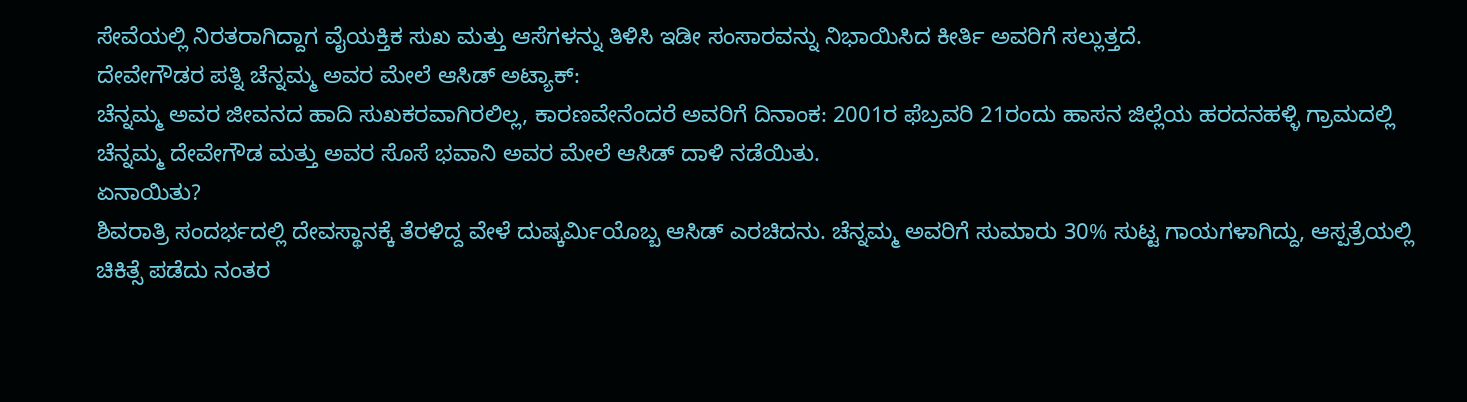ಸೇವೆಯಲ್ಲಿ ನಿರತರಾಗಿದ್ದಾಗ ವೈಯಕ್ತಿಕ ಸುಖ ಮತ್ತು ಆಸೆಗಳನ್ನು ತಿಳಿಸಿ ಇಡೀ ಸಂಸಾರವನ್ನು ನಿಭಾಯಿಸಿದ ಕೀರ್ತಿ ಅವರಿಗೆ ಸಲ್ಲುತ್ತದೆ.
ದೇವೇಗೌಡರ ಪತ್ನಿ ಚೆನ್ನಮ್ಮ ಅವರ ಮೇಲೆ ಆಸಿಡ್ ಅಟ್ಯಾಕ್:
ಚೆನ್ನಮ್ಮ ಅವರ ಜೀವನದ ಹಾದಿ ಸುಖಕರವಾಗಿರಲಿಲ್ಲ, ಕಾರಣವೇನೆಂದರೆ ಅವರಿಗೆ ದಿನಾಂಕ: 2001ರ ಫೆಬ್ರವರಿ 21ರಂದು ಹಾಸನ ಜಿಲ್ಲೆಯ ಹರದನಹಳ್ಳಿ ಗ್ರಾಮದಲ್ಲಿ ಚೆನ್ನಮ್ಮ ದೇವೇಗೌಡ ಮತ್ತು ಅವರ ಸೊಸೆ ಭವಾನಿ ಅವರ ಮೇಲೆ ಆಸಿಡ್ ದಾಳಿ ನಡೆಯಿತು.
ಏನಾಯಿತು?
ಶಿವರಾತ್ರಿ ಸಂದರ್ಭದಲ್ಲಿ ದೇವಸ್ಥಾನಕ್ಕೆ ತೆರಳಿದ್ದ ವೇಳೆ ದುಷ್ಕರ್ಮಿಯೊಬ್ಬ ಆಸಿಡ್ ಎರಚಿದನು. ಚೆನ್ನಮ್ಮ ಅವರಿಗೆ ಸುಮಾರು 30% ಸುಟ್ಟ ಗಾಯಗಳಾಗಿದ್ದು, ಆಸ್ಪತ್ರೆಯಲ್ಲಿ ಚಿಕಿತ್ಸೆ ಪಡೆದು ನಂತರ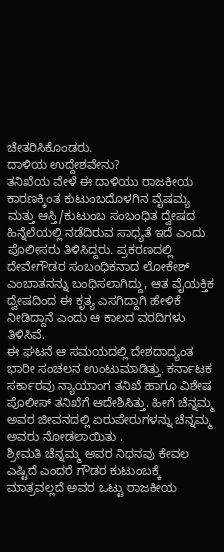ಚೇತರಿಸಿಕೊಂಡರು.
ದಾಳಿಯ ಉದ್ದೇಶವೇನು?
ತನಿಖೆಯ ವೇಳೆ ಈ ದಾಳಿಯು ರಾಜಕೀಯ ಕಾರಣಕ್ಕಿಂತ ಕುಟುಂಬದೊಳಗಿನ ವೈಷಮ್ಯ ಮತ್ತು ಆಸ್ತಿ/ಕುಟುಂಬ ಸಂಬಂಧಿತ ದ್ವೇಷದ ಹಿನ್ನೆಲೆಯಲ್ಲಿ ನಡೆದಿರುವ ಸಾಧ್ಯತೆ ಇದೆ ಎಂದು ಪೊಲೀಸರು ತಿಳಿಸಿದ್ದರು. ಪ್ರಕರಣದಲ್ಲಿ ದೇವೇಗೌಡರ ಸಂಬಂಧಿಕನಾದ ಲೋಕೇಶ್ ಎಂಬಾತನನ್ನು ಬಂಧಿಸಲಾಗಿದ್ದು, ಆತ ವೈಯಕ್ತಿಕ ದ್ವೇಷದಿಂದ ಈ ಕೃತ್ಯ ಎಸಗಿದ್ದಾಗಿ ಹೇಳಿಕೆ ನೀಡಿದ್ದಾನೆ ಎಂದು ಆ ಕಾಲದ ವರದಿಗಳು ತಿಳಿಸಿವೆ.
ಈ ಘಟನೆ ಆ ಸಮಯದಲ್ಲಿ ದೇಶದಾದ್ಯಂತ ಭಾರೀ ಸಂಚಲನ ಉಂಟುಮಾಡಿತ್ತು. ಕರ್ನಾಟಕ ಸರ್ಕಾರವು ನ್ಯಾಯಾಂಗ ತನಿಖೆ ಹಾಗೂ ವಿಶೇಷ ಪೊಲೀಸ್ ತನಿಖೆಗೆ ಆದೇಶಿಸಿತ್ತು. ಹೀಗೆ ಚೆನ್ನಮ್ಮ ಅವರ ಜೀವನದಲ್ಲಿ ಏರುಪೇರುಗಳನ್ನು ಚೆನ್ನಮ್ಮ ಅವರು ನೋಡಲಾಯಿತು .
ಶ್ರೀಮತಿ ಚೆನ್ನಮ್ಮ ಅವರ ನಿಧನವು ಕೇವಲ ಎಷ್ಟಿದೆ ಎಂದರೆ ಗೌಡರ ಕುಟುಂಬಕ್ಕೆ ಮಾತ್ರವಲ್ಲದೆ ಅವರ ಒಟ್ಟು ರಾಜಕೀಯ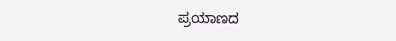ಪ್ರಯಾಣದ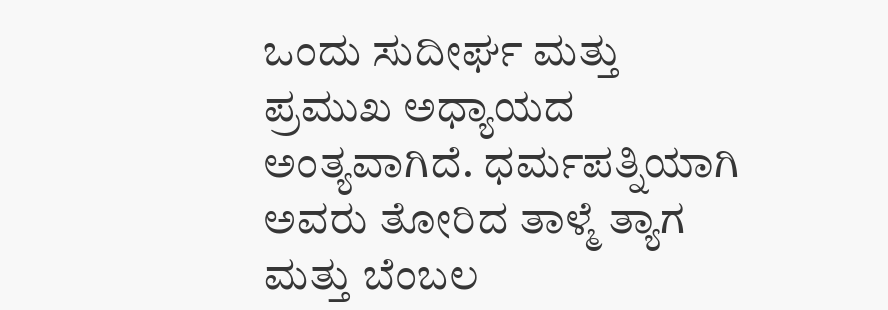ಒಂದು ಸುದೀರ್ಘ ಮತ್ತು ಪ್ರಮುಖ ಅಧ್ಯಾಯದ ಅಂತ್ಯವಾಗಿದೆ. ಧರ್ಮಪತ್ನಿಯಾಗಿ ಅವರು ತೋರಿದ ತಾಳ್ಮೆ ತ್ಯಾಗ ಮತ್ತು ಬೆಂಬಲ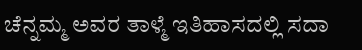ಚೆನ್ನಮ್ಮ ಅವರ ತಾಳ್ಮೆ ಇತಿಹಾಸದಲ್ಲಿ ಸದಾ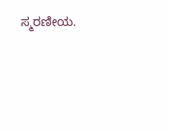ಸ್ಮರಣೀಯ.